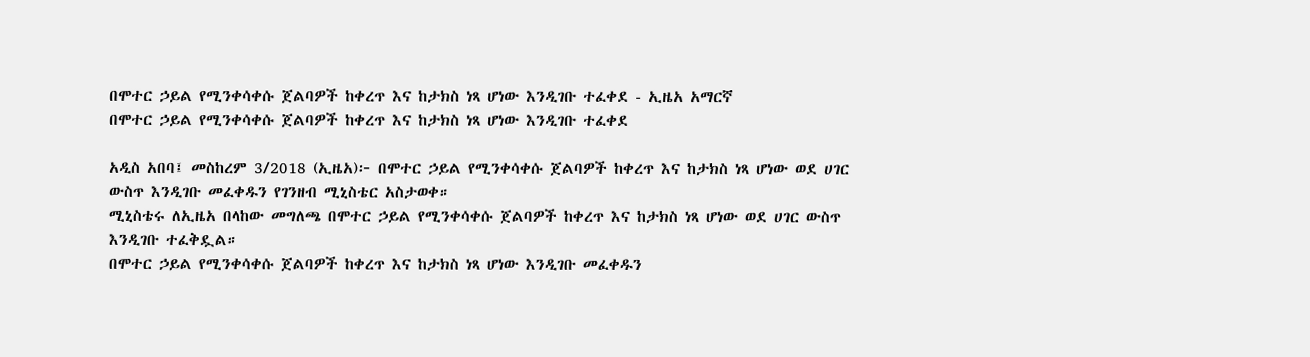በሞተር ኃይል የሚንቀሳቀሱ ጀልባዎች ከቀረጥ እና ከታክስ ነጻ ሆነው እንዲገቡ ተፈቀደ - ኢዜአ አማርኛ
በሞተር ኃይል የሚንቀሳቀሱ ጀልባዎች ከቀረጥ እና ከታክስ ነጻ ሆነው እንዲገቡ ተፈቀደ

አዲስ አበባ፤ መስከረም 3/2018 (ኢዜአ)፦ በሞተር ኃይል የሚንቀሳቀሱ ጀልባዎች ከቀረጥ እና ከታክስ ነጻ ሆነው ወደ ሀገር ውስጥ እንዲገቡ መፈቀዱን የገንዘብ ሚኒስቴር አስታወቀ።
ሚኒስቴሩ ለኢዜአ በላከው መግለጫ በሞተር ኃይል የሚንቀሳቀሱ ጀልባዎች ከቀረጥ እና ከታክስ ነጻ ሆነው ወደ ሀገር ውስጥ እንዲገቡ ተፈቅዷል።
በሞተር ኃይል የሚንቀሳቀሱ ጀልባዎች ከቀረጥ እና ከታክስ ነጻ ሆነው እንዲገቡ መፈቀዱን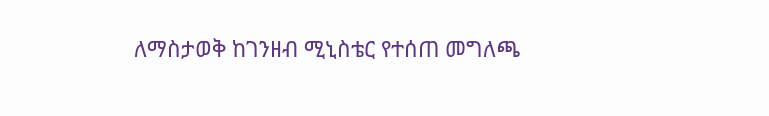ለማስታወቅ ከገንዘብ ሚኒስቴር የተሰጠ መግለጫ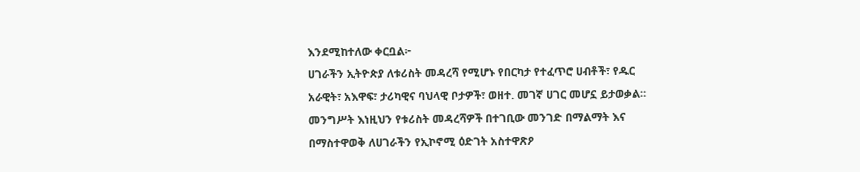እንደሚከተለው ቀርቧል፦
ሀገራችን ኢትዮጵያ ለቱሪስት መዳረሻ የሚሆኑ የበርካታ የተፈጥሮ ሀብቶች፣ የዱር አራዊት፣ አእዋፍ፣ ታሪካዊና ባህላዊ ቦታዎች፣ ወዘተ. መገኛ ሀገር መሆኗ ይታወቃል። መንግሥት እነዚህን የቱሪስት መዳረሻዎች በተገቢው መንገድ በማልማት እና በማስተዋወቅ ለሀገራችን የኢኮኖሚ ዕድገት አስተዋጽዖ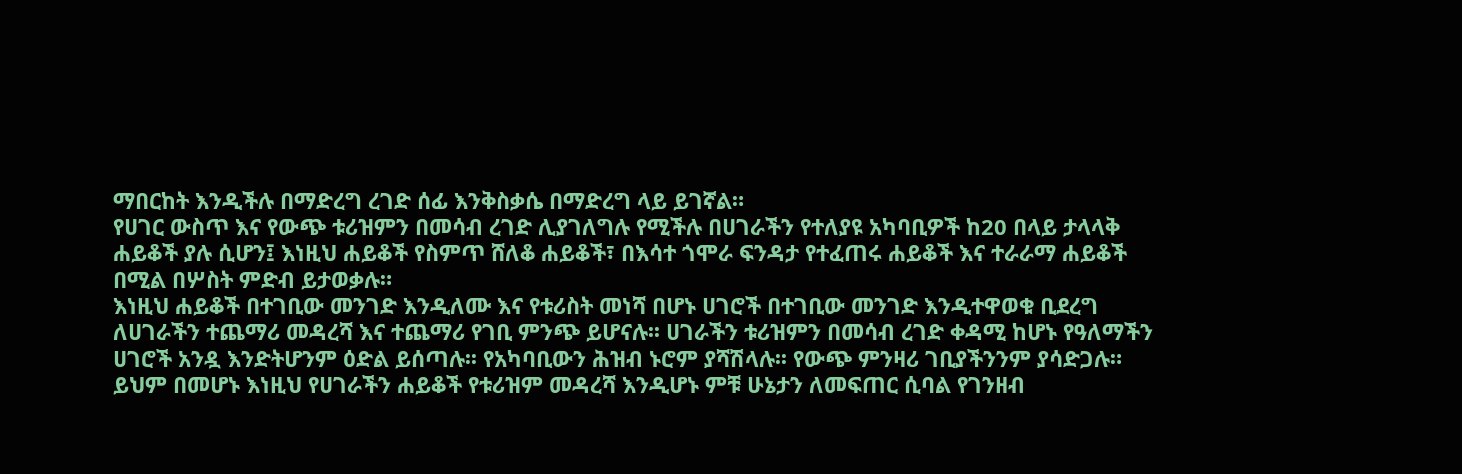ማበርከት እንዲችሉ በማድረግ ረገድ ሰፊ እንቅስቃሴ በማድረግ ላይ ይገኛል።
የሀገር ውስጥ እና የውጭ ቱሪዝምን በመሳብ ረገድ ሊያገለግሉ የሚችሉ በሀገራችን የተለያዩ አካባቢዎች ከ20 በላይ ታላላቅ ሐይቆች ያሉ ሲሆን፤ እነዚህ ሐይቆች የስምጥ ሸለቆ ሐይቆች፣ በእሳተ ጎሞራ ፍንዳታ የተፈጠሩ ሐይቆች እና ተራራማ ሐይቆች በሚል በሦስት ምድብ ይታወቃሉ።
እነዚህ ሐይቆች በተገቢው መንገድ እንዲለሙ እና የቱሪስት መነሻ በሆኑ ሀገሮች በተገቢው መንገድ እንዲተዋወቁ ቢደረግ ለሀገራችን ተጨማሪ መዳረሻ እና ተጨማሪ የገቢ ምንጭ ይሆናሉ፡፡ ሀገራችን ቱሪዝምን በመሳብ ረገድ ቀዳሚ ከሆኑ የዓለማችን ሀገሮች አንዷ እንድትሆንም ዕድል ይሰጣሉ፡፡ የአካባቢውን ሕዝብ ኑሮም ያሻሽላሉ፡፡ የውጭ ምንዛሪ ገቢያችንንም ያሳድጋሉ።
ይህም በመሆኑ እነዚህ የሀገራችን ሐይቆች የቱሪዝም መዳረሻ እንዲሆኑ ምቹ ሁኔታን ለመፍጠር ሲባል የገንዘብ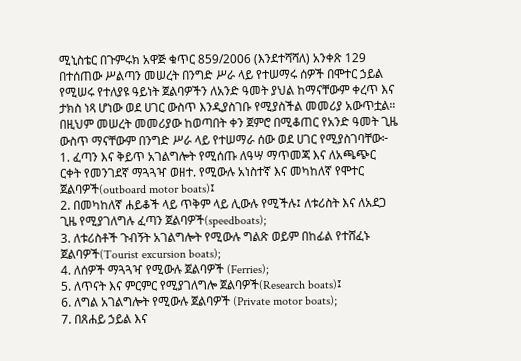ሚኒስቴር በጉምሩክ አዋጅ ቁጥር 859/2006 (እንደተሻሻለ) አንቀጽ 129 በተሰጠው ሥልጣን መሠረት በንግድ ሥራ ላይ የተሠማሩ ሰዎች በሞተር ኃይል የሚሠሩ የተለያዩ ዓይነት ጀልባዎችን ለአንድ ዓመት ያህል ከማናቸውም ቀረጥ እና ታክስ ነጻ ሆነው ወደ ሀገር ውስጥ እንዲያስገቡ የሚያስችል መመሪያ አውጥቷል።
በዚህም መሠረት መመሪያው ከወጣበት ቀን ጀምሮ በሚቆጠር የአንድ ዓመት ጊዜ ውስጥ ማናቸውም በንግድ ሥራ ላይ የተሠማራ ሰው ወደ ሀገር የሚያስገባቸው፦
1. ፈጣን እና ቅይጥ አገልግሎት የሚሰጡ ለዓሣ ማጥመጃ እና ለአጫጭር ርቀት የመንገደኛ ማጓጓዣ ወዘተ. የሚውሉ አነስተኛ እና መካከለኛ የሞተር ጀልባዎች(outboard motor boats)፤
2. በመካከለኛ ሐይቆች ላይ ጥቅም ላይ ሊውሉ የሚችሉ፤ ለቱሪስት እና ለአደጋ ጊዜ የሚያገለግሉ ፈጣን ጀልባዎች(speedboats);
3. ለቱሪስቶች ጉብኝት አገልግሎት የሚውሉ ግልጽ ወይም በከፊል የተሸፈኑ ጀልባዎች(Tourist excursion boats);
4. ለሰዎች ማጓጓዣ የሚውሉ ጀልባዎች (Ferries);
5. ለጥናት እና ምርምር የሚያገለግሎ ጀልባዎች(Research boats)፤
6. ለግል አገልግሎት የሚውሉ ጀልባዎች (Private motor boats);
7. በጸሐይ ኃይል እና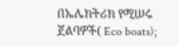በኤሌክትሪክ የሚሠሩ ጀልባዎች( Eco boats);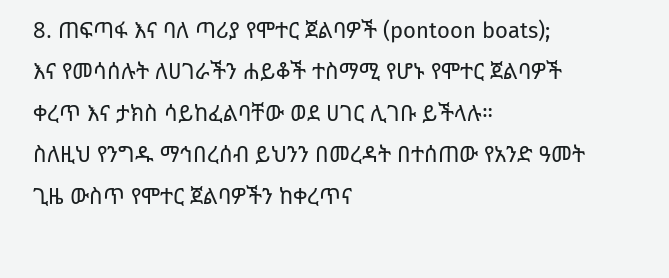8. ጠፍጣፋ እና ባለ ጣሪያ የሞተር ጀልባዎች (pontoon boats);
እና የመሳሰሉት ለሀገራችን ሐይቆች ተስማሚ የሆኑ የሞተር ጀልባዎች ቀረጥ እና ታክስ ሳይከፈልባቸው ወደ ሀገር ሊገቡ ይችላሉ።
ስለዚህ የንግዱ ማኅበረሰብ ይህንን በመረዳት በተሰጠው የአንድ ዓመት ጊዜ ውስጥ የሞተር ጀልባዎችን ከቀረጥና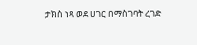ታክስ ነጻ ወደ ሀገር በማስገባት ረገድ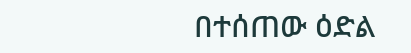በተሰጠው ዕድል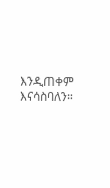እንዲጠቀም እናሳስባለን።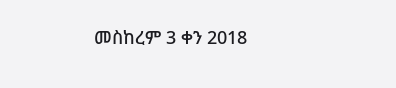መስከረም 3 ቀን 2018